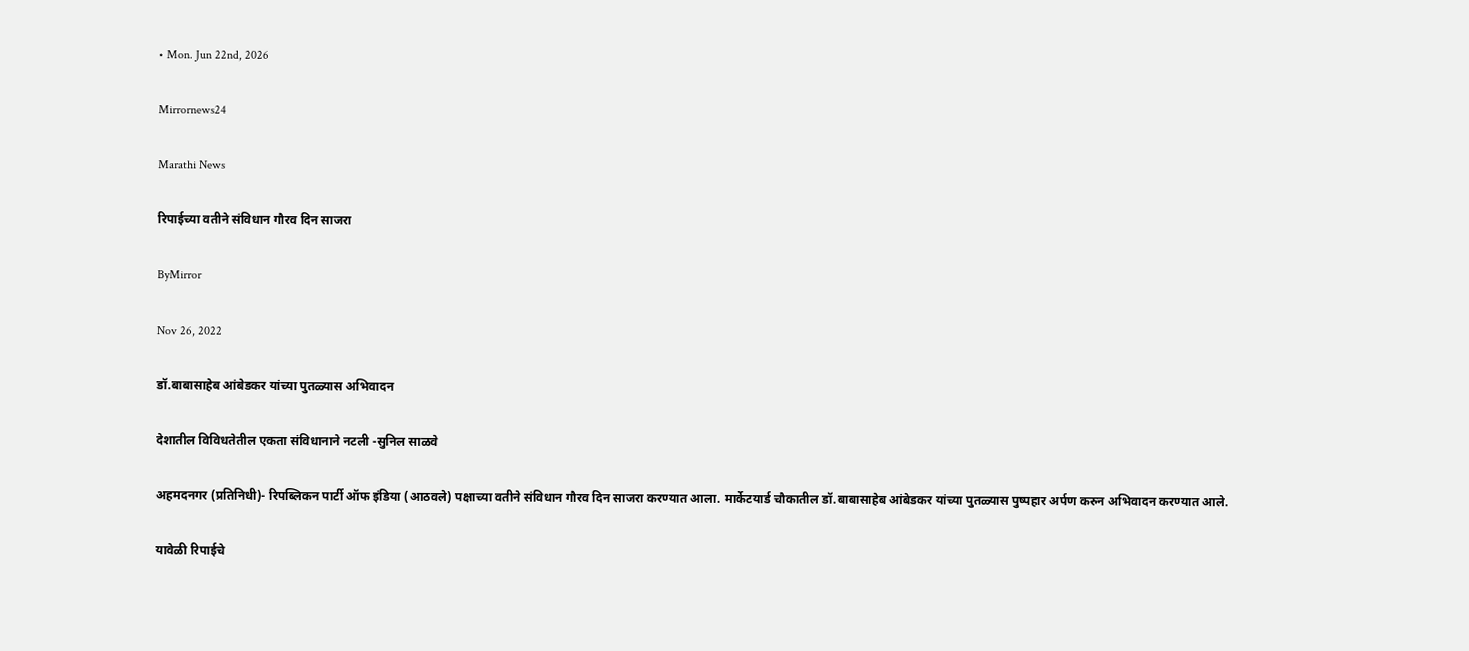• Mon. Jun 22nd, 2026

Mirrornews24

Marathi News

रिपाईच्या वतीने संविधान गौरव दिन साजरा

ByMirror

Nov 26, 2022

डॉ.बाबासाहेब आंबेडकर यांच्या पुतळ्यास अभिवादन

देशातील विविधतेतील एकता संविधानाने नटली -सुनिल साळवे

अहमदनगर (प्रतिनिधी)- रिपब्लिकन पार्टी ऑफ इंडिया (आठवले) पक्षाच्या वतीने संविधान गौरव दिन साजरा करण्यात आला. मार्केटयार्ड चौकातील डॉ.बाबासाहेब आंबेडकर यांच्या पुतळ्यास पुष्पहार अर्पण करुन अभिवादन करण्यात आले.

यावेळी रिपाईचे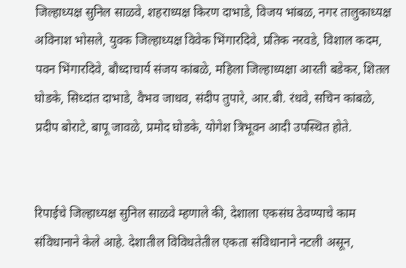जिल्हाध्यक्ष सुनिल साळवे, शहराध्यक्ष किरण दाभाडे, विजय भांबळ, नगर तालुकाध्यक्ष अविनाश भोसले, युवक जिल्हाध्यक्ष विवेक भिंगारदिवे, प्रतिक नरवडे, विशाल कदम, पवन भिंगारदिवे, बौध्दाचार्य संजय कांबळे, महिला जिल्हाध्यक्षा आरती बडेकर, शितल घोडके, सिध्दांत दाभाडे, वैभव जाधव, संदीप तुपारे, आर.बी. रंधवे, सचिन कांबळे, प्रदीप बोराटे, बापू जावळे, प्रमोद घोडके, योगेश त्रिभूवन आदी उपस्थित होते.


रिपाईचे जिल्हाध्यक्ष सुनिल साळवे म्हणाले की, देशाला एकसंघ ठेवण्याचे काम संविधानाने केले आहे. देशातील विविधतेतील एकता संविधानाने नटली असून,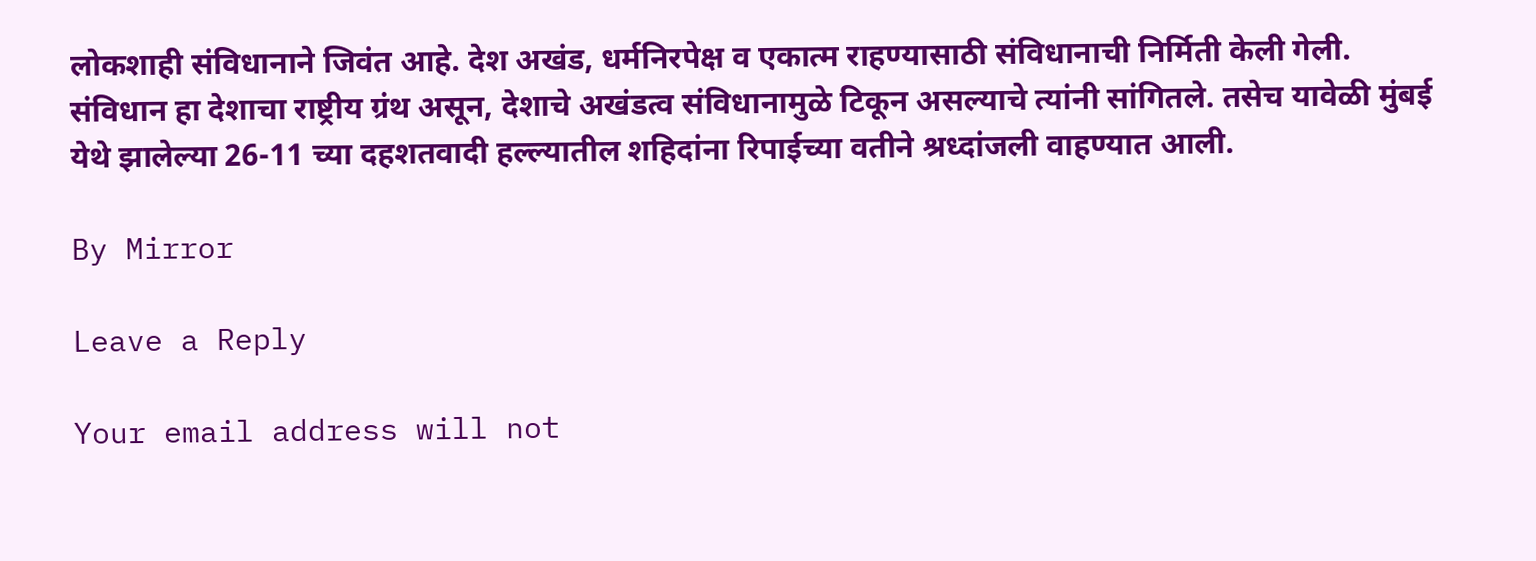लोकशाही संविधानाने जिवंत आहे. देश अखंड, धर्मनिरपेक्ष व एकात्म राहण्यासाठी संविधानाची निर्मिती केली गेली. संविधान हा देशाचा राष्ट्रीय ग्रंथ असून, देशाचे अखंडत्व संविधानामुळे टिकून असल्याचे त्यांनी सांगितले. तसेच यावेळी मुंबई येथे झालेल्या 26-11 च्या दहशतवादी हल्ल्यातील शहिदांना रिपाईच्या वतीने श्रध्दांजली वाहण्यात आली.

By Mirror

Leave a Reply

Your email address will not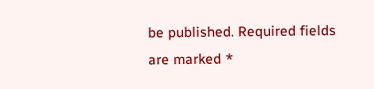be published. Required fields are marked *